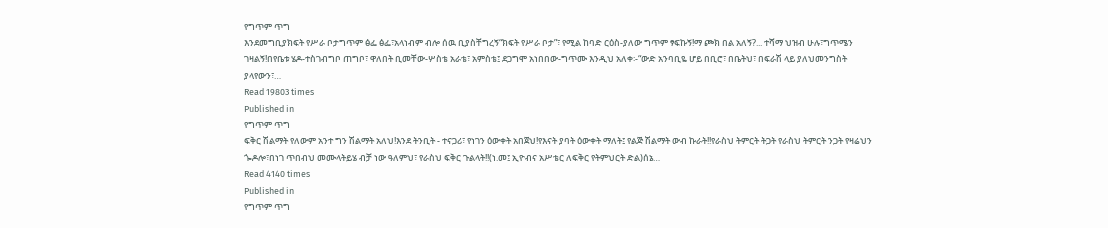የግጥም ጥግ
እንደመግቢያክፍት የሥራ ቦታግጥም ፅፌ ፅፌ፣አላነብም ብሎ ሰዉ ቢያስቸግረኝ“ክፍት የሥራ ቦታ”፣ የሚል ከባድ ርዕስ-ያለው ግጥም ፃፍኩኝ!ማ ጮክ በል አለኝ?... ተሻማ ህዝብ ሁሉ፣ግጥሜን ገዛልኝ!በየቤቱ ሄዶ-ተስገብግቦ ጠግቦ፣ ዋለበት ቢመቸው-ሦስቴ አራቴ፣ አምስቴ፤ ደጋግሞ አነበበው-ግጥሙ እንዲህ አለቀ፡-“ውድ አንባቢዬ ሆይ በቢሮ፣ በቤትህ፣ በፍራሽ ላይ ያለህመንግስት ያላየውን፣…
Read 19803 times
Published in
የግጥም ጥግ
ፍቅር ሽልማት የለውም አንተ ግን ሽልማት አለህ!እንደ ትንቢት - ተናጋሪ፣ የነገን ዕውቀት አበጀህ!የእናት ያባት ዕውቀት ማለት፤ የልጅ ሽልማት ውብ ኩራት!!የራስህ ትምርት ትጋት የራስህ ትምርት ንጋት የዛሬህን ጐዶሎ፣በነገ ጥበብህ መሙላትይሄ ብቻ ነው ዓለምህ፣ የራስህ ፍቅር ጉልላት!!(ነ.መ፤ ኢዮብና አሥቴር ለፍቅር የትምህርት ድል)ሰኔ…
Read 4140 times
Published in
የግጥም ጥግ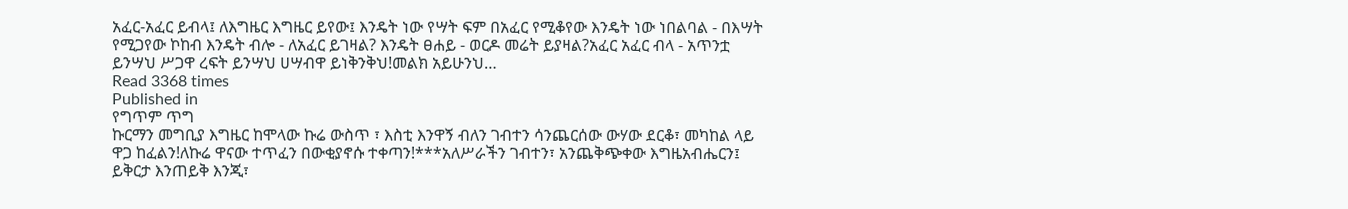አፈር-አፈር ይብላ፤ ለእግዜር እግዜር ይየው፤ እንዴት ነው የሣት ፍም በአፈር የሚቆየው እንዴት ነው ነበልባል - በእሣት የሚጋየው ኮከብ እንዴት ብሎ - ለአፈር ይገዛል? እንዴት ፀሐይ - ወርዶ መሬት ይያዛል?አፈር አፈር ብላ - አጥንቷ ይንሣህ ሥጋዋ ረፍት ይንሣህ ሀሣብዋ ይነቅንቅህ!መልክ አይሁንህ…
Read 3368 times
Published in
የግጥም ጥግ
ኩርማን መግቢያ እግዜር ከሞላው ኩሬ ውስጥ ፣ እስቲ እንዋኝ ብለን ገብተን ሳንጨርሰው ውሃው ደርቆ፣ መካከል ላይ ዋጋ ከፈልን!ለኩሬ ዋናው ተጥፈን በውቂያኖሱ ተቀጣን!***አለሥራችን ገብተን፣ አንጨቅጭቀው እግዜአብሔርን፤ ይቅርታ እንጠይቅ እንጂ፣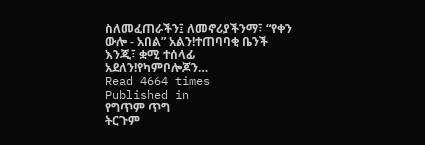ስለመፈጠራችን፤ ለመኖሪያችንማ፣ “የቀን ውሎ - አበል” አልን!ተጠባባቂ ቤንች እንጂ፣ ቋሚ ተሰላፊ አደለን!የካምቦሎጆን…
Read 4664 times
Published in
የግጥም ጥግ
ትርጉም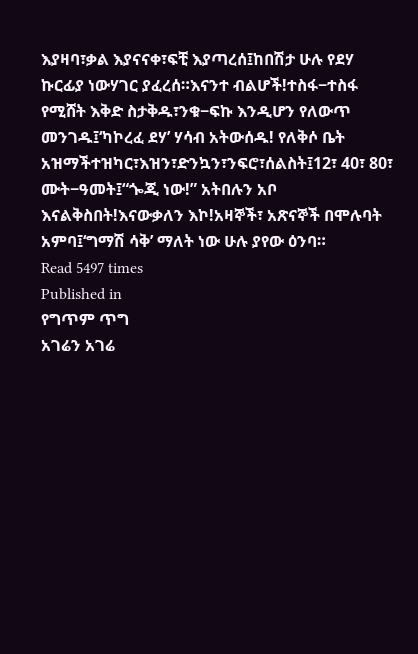እያዛባ፣ቃል እያናናቀ፣ፍቺ እያጣረሰ፤ከበሽታ ሁሉ የደሃ ኩርፊያ ነውሃገር ያፈረሰ።እናንተ ብልሆች!ተስፋ−ተስፋ የሚሸት እቅድ ስታቅዱ፣ንቁ−ፍኩ እንዲሆን የለውጥ መንገዱ፤‘ካኮረፈ ደሃ’ ሃሳብ አትውሰዱ! የለቅሶ ቤት አዝማችተዝካር፣እዝን፣ድንኳን፣ንፍሮ፣ሰልስት፤12፣ 40፣ 80፣ ሙት−ዓመት፤“ጐጂ ነው!” አትበሉን አቦ እናልቅስበት!እናውቃለን እኮ!አዛኞች፣ አጽናኞች በሞሉባት አምባ፤‘ግማሽ ሳቅ’ ማለት ነው ሁሉ ያየው ዕንባ።
Read 5497 times
Published in
የግጥም ጥግ
አገሬን አገሬ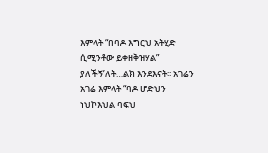እምላት “በባዶ እግርህ አትሂድ ሲሚንቶው ይቀዘቅዝሃል” ያለችኝ’ለት…ልክ እንደእናት፡፡ አገሬን አገሬ እምላት “ባዶ ሆድህን ነህኮእህል ባፍህ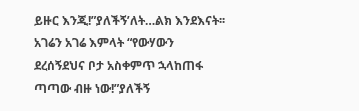ይዙር እንጂ!”ያለችኝ’ለት…ልክ እንደእናት፡፡ አገሬን አገሬ እምላት “የውሃውን ደረሰኝደህና ቦታ አስቀምጥ ኋላከጠፋ ጣጣው ብዙ ነው!”ያለችኝ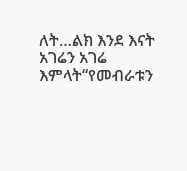ለት…ልክ እንደ እናት አገሬን አገሬ እምላት“የመብራቱን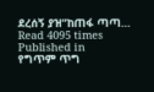ደረሰኝ ያዝ”ከጠፋ ጣጣ…
Read 4095 times
Published in
የግጥም ጥግ